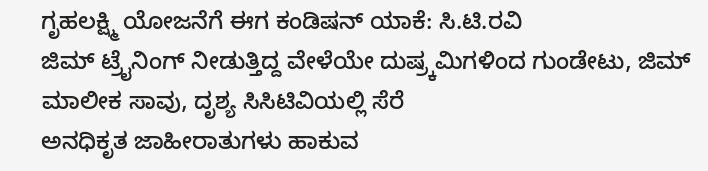ಗೃಹಲಕ್ಷ್ಮಿ ಯೋಜನೆಗೆ ಈಗ ಕಂಡಿಷನ್ ಯಾಕೆ: ಸಿ.ಟಿ.ರವಿ
ಜಿಮ್ ಟ್ರೈನಿಂಗ್ ನೀಡುತ್ತಿದ್ದ ವೇಳೆಯೇ ದುಷ್ರ್ಕಮಿಗಳಿಂದ ಗುಂಡೇಟು, ಜಿಮ್ ಮಾಲೀಕ ಸಾವು, ದೃಶ್ಯ ಸಿಸಿಟಿವಿಯಲ್ಲಿ ಸೆರೆ
ಅನಧಿಕೃತ ಜಾಹೀರಾತುಗಳು ಹಾಕುವ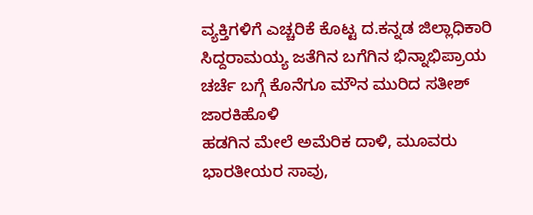ವ್ಯಕ್ತಿಗಳಿಗೆ ಎಚ್ಚರಿಕೆ ಕೊಟ್ಟ ದ.ಕನ್ನಡ ಜಿಲ್ಲಾಧಿಕಾರಿ
ಸಿದ್ದರಾಮಯ್ಯ ಜತೆಗಿನ ಬಗೆಗಿನ ಭಿನ್ನಾಭಿಪ್ರಾಯ ಚರ್ಚೆ ಬಗ್ಗೆ ಕೊನೆಗೂ ಮೌನ ಮುರಿದ ಸತೀಶ್ ಜಾರಕಿಹೊಳಿ
ಹಡಗಿನ ಮೇಲೆ ಅಮೆರಿಕ ದಾಳಿ, ಮೂವರು ಭಾರತೀಯರ ಸಾವು,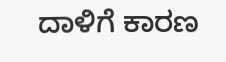ದಾಳಿಗೆ ಕಾರಣ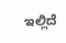ಇಲ್ಲಿದೆ